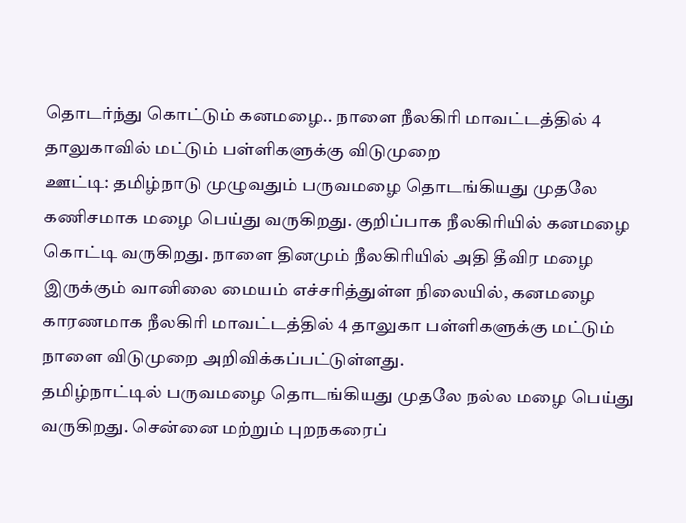தொடர்ந்து கொட்டும் கனமழை.. நாளை நீலகிரி மாவட்டத்தில் 4 தாலுகாவில் மட்டும் பள்ளிகளுக்கு விடுமுறை
ஊட்டி: தமிழ்நாடு முழுவதும் பருவமழை தொடங்கியது முதலே கணிசமாக மழை பெய்து வருகிறது. குறிப்பாக நீலகிரியில் கனமழை கொட்டி வருகிறது. நாளை தினமும் நீலகிரியில் அதி தீவிர மழை இருக்கும் வானிலை மையம் எச்சரித்துள்ள நிலையில், கனமழை காரணமாக நீலகிரி மாவட்டத்தில் 4 தாலுகா பள்ளிகளுக்கு மட்டும் நாளை விடுமுறை அறிவிக்கப்பட்டுள்ளது.
தமிழ்நாட்டில் பருவமழை தொடங்கியது முதலே நல்ல மழை பெய்து வருகிறது. சென்னை மற்றும் புறநகரைப்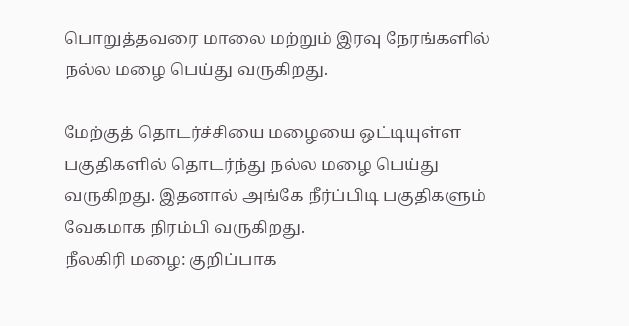பொறுத்தவரை மாலை மற்றும் இரவு நேரங்களில் நல்ல மழை பெய்து வருகிறது.

மேற்குத் தொடர்ச்சியை மழையை ஒட்டியுள்ள பகுதிகளில் தொடர்ந்து நல்ல மழை பெய்து வருகிறது. இதனால் அங்கே நீர்ப்பிடி பகுதிகளும் வேகமாக நிரம்பி வருகிறது.
நீலகிரி மழை: குறிப்பாக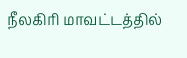நீலகிரி மாவட்டத்தில்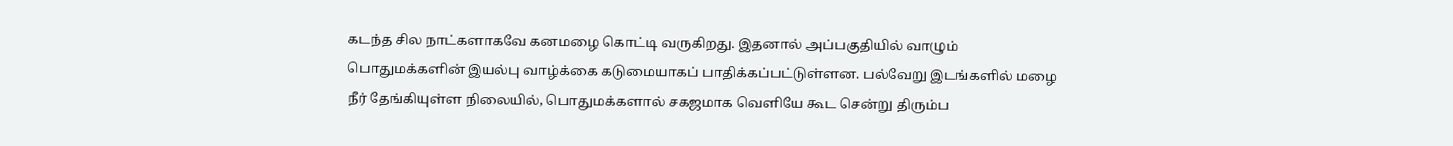கடந்த சில நாட்களாகவே கனமழை கொட்டி வருகிறது. இதனால் அப்பகுதியில் வாழும் பொதுமக்களின் இயல்பு வாழ்க்கை கடுமையாகப் பாதிக்கப்பட்டுள்ளன. பல்வேறு இடங்களில் மழை நீர் தேங்கியுள்ள நிலையில், பொதுமக்களால் சகஜமாக வெளியே கூட சென்று திரும்ப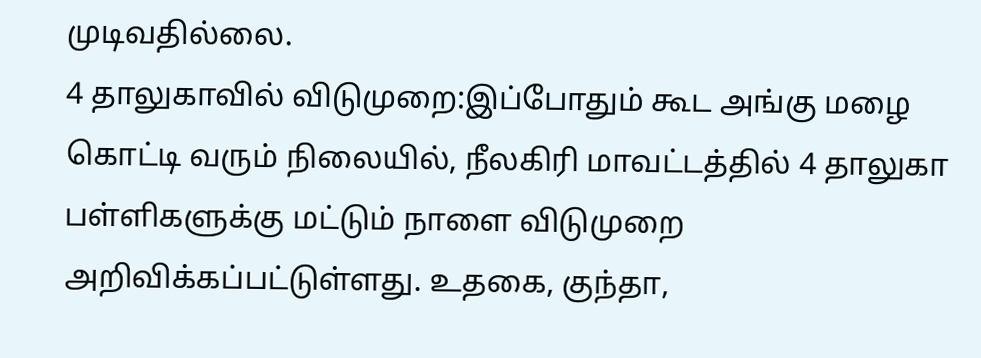முடிவதில்லை.
4 தாலுகாவில் விடுமுறை:இப்போதும் கூட அங்கு மழை கொட்டி வரும் நிலையில், நீலகிரி மாவட்டத்தில் 4 தாலுகா பள்ளிகளுக்கு மட்டும் நாளை விடுமுறை அறிவிக்கப்பட்டுள்ளது. உதகை, குந்தா,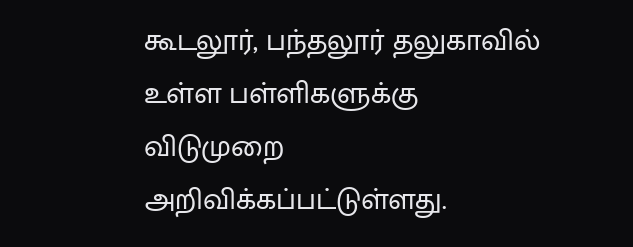கூடலூர், பந்தலூர் தலுகாவில் உள்ள பள்ளிகளுக்கு விடுமுறை அறிவிக்கப்பட்டுள்ளது.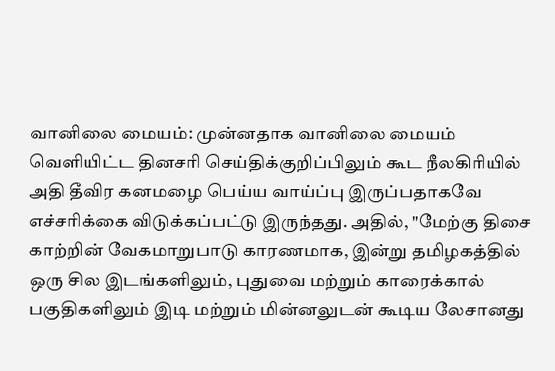வானிலை மையம்: முன்னதாக வானிலை மையம் வெளியிட்ட தினசரி செய்திக்குறிப்பிலும் கூட நீலகிரியில் அதி தீவிர கனமழை பெய்ய வாய்ப்பு இருப்பதாகவே எச்சரிக்கை விடுக்கப்பட்டு இருந்தது. அதில், "மேற்கு திசை காற்றின் வேகமாறுபாடு காரணமாக, இன்று தமிழகத்தில் ஒரு சில இடங்களிலும், புதுவை மற்றும் காரைக்கால் பகுதிகளிலும் இடி மற்றும் மின்னலுடன் கூடிய லேசானது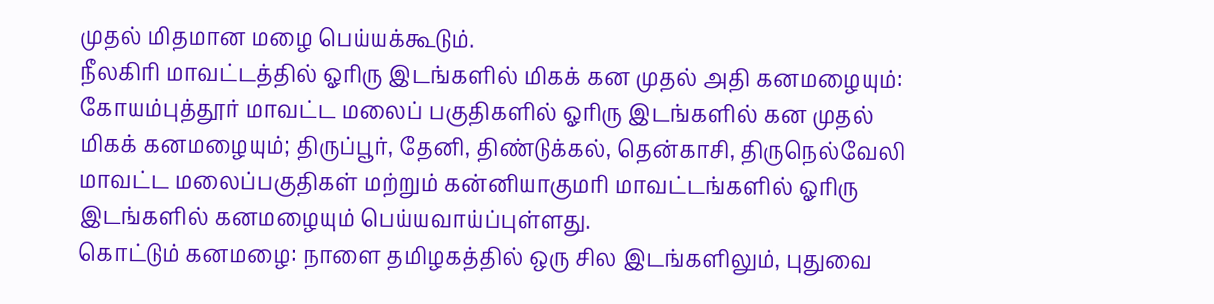முதல் மிதமான மழை பெய்யக்கூடும்.
நீலகிரி மாவட்டத்தில் ஓரிரு இடங்களில் மிகக் கன முதல் அதி கனமழையும்: கோயம்புத்தூர் மாவட்ட மலைப் பகுதிகளில் ஓரிரு இடங்களில் கன முதல் மிகக் கனமழையும்; திருப்பூர், தேனி, திண்டுக்கல், தென்காசி, திருநெல்வேலி மாவட்ட மலைப்பகுதிகள் மற்றும் கன்னியாகுமரி மாவட்டங்களில் ஓரிரு இடங்களில் கனமழையும் பெய்யவாய்ப்புள்ளது.
கொட்டும் கனமழை: நாளை தமிழகத்தில் ஒரு சில இடங்களிலும், புதுவை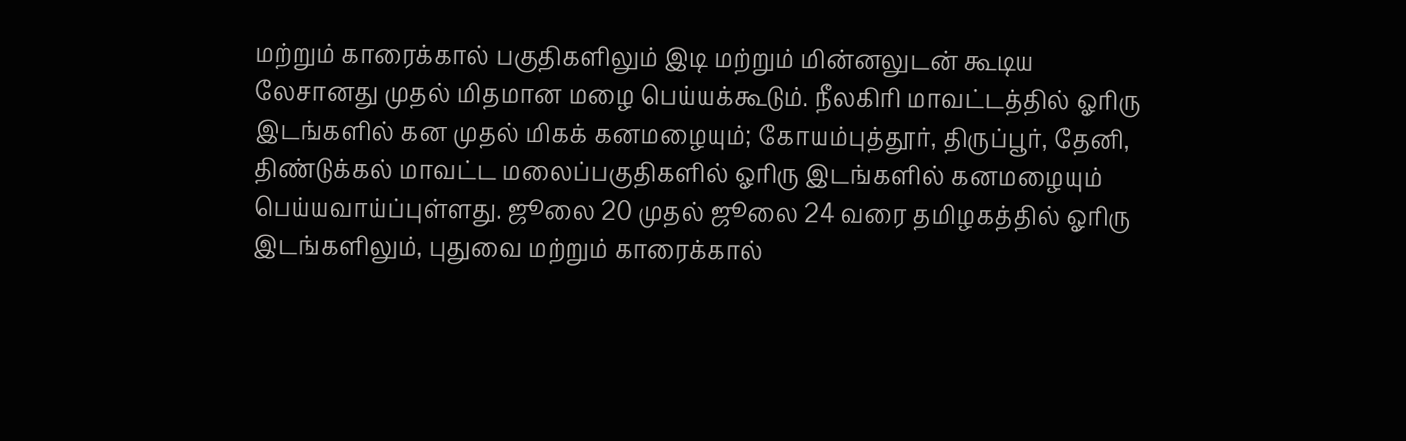மற்றும் காரைக்கால் பகுதிகளிலும் இடி மற்றும் மின்னலுடன் கூடிய லேசானது முதல் மிதமான மழை பெய்யக்கூடும். நீலகிரி மாவட்டத்தில் ஓரிரு இடங்களில் கன முதல் மிகக் கனமழையும்; கோயம்புத்தூர், திருப்பூர், தேனி, திண்டுக்கல் மாவட்ட மலைப்பகுதிகளில் ஓரிரு இடங்களில் கனமழையும் பெய்யவாய்ப்புள்ளது. ஜூலை 20 முதல் ஜூலை 24 வரை தமிழகத்தில் ஓரிரு இடங்களிலும், புதுவை மற்றும் காரைக்கால்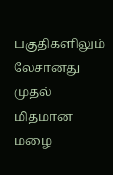பகுதிகளிலும் லேசானது முதல் மிதமான மழை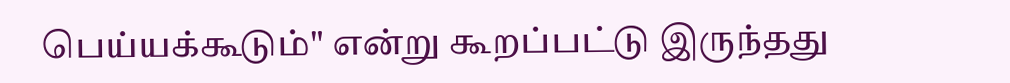பெய்யக்கூடும்" என்று கூறப்பட்டு இருந்தது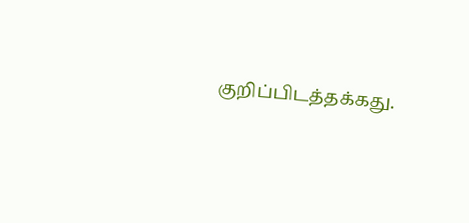குறிப்பிடத்தக்கது.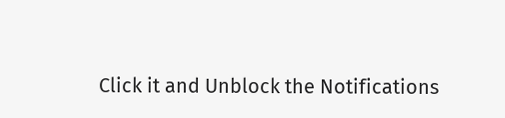Click it and Unblock the Notifications